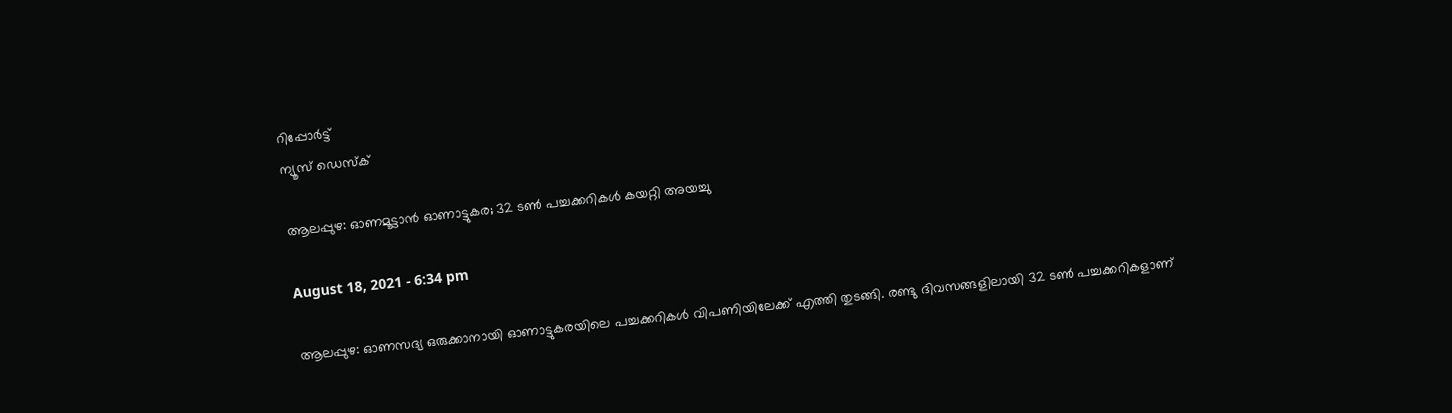റിപ്പോര്‍ട്ട്
ന്യൂസ് ഡെസ്ക്

ആലപ്പുഴ: ഓണമൂട്ടാന്‍ ഓണാട്ടുകര; 32 ടണ്‍ പച്ചക്കറികള്‍ കയറ്റി അയച്ചു

August 18, 2021 - 6:34 pm

ആലപ്പുഴ: ഓണസദ്യ ഒരുക്കാനായി ഓണാട്ടുകരയിലെ പച്ചക്കറികള്‍ വിപണിയിലേക്ക് എത്തി തുടങ്ങി. രണ്ടു ദിവസങ്ങളിലായി 32 ടണ്‍ പച്ചക്കറികളാണ്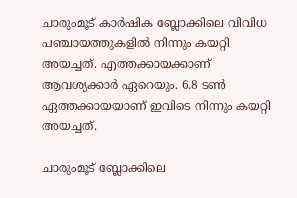ചാരുംമൂട് കാര്‍ഷിക ബ്ലോക്കിലെ വിവിധ പഞ്ചായത്തുകളില്‍ നിന്നും കയറ്റി അയച്ചത്. എത്തക്കായക്കാണ് ആവശ്യക്കാര്‍ ഏറെയും. 6.8 ടണ്‍ ഏത്തക്കായയാണ് ഇവിടെ നിന്നും കയറ്റി അയച്ചത്.

ചാരുംമൂട് ബ്ലോക്കിലെ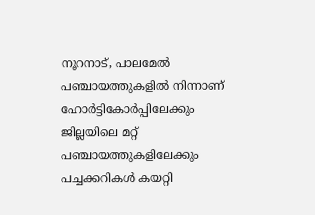നൂറനാട്, പാലമേല്‍ പഞ്ചായത്തുകളില്‍ നിന്നാണ് ഹോര്‍ട്ടികോര്‍പ്പിലേക്കും ജില്ലയിലെ മറ്റ് പഞ്ചായത്തുകളിലേക്കും പച്ചക്കറികള്‍ കയറ്റി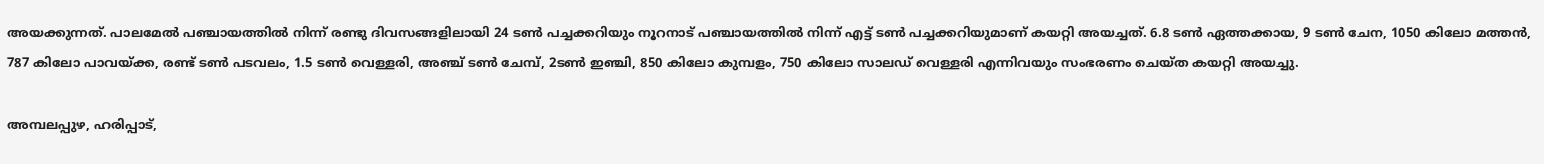അയക്കുന്നത്. പാലമേല്‍ പഞ്ചായത്തില്‍ നിന്ന് രണ്ടു ദിവസങ്ങളിലായി 24 ടണ്‍ പച്ചക്കറിയും നൂറനാട് പഞ്ചായത്തില്‍ നിന്ന് എട്ട് ടണ്‍ പച്ചക്കറിയുമാണ് കയറ്റി അയച്ചത്. 6.8 ടണ്‍ ഏത്തക്കായ, 9 ടണ്‍ ചേന, 1050 കിലോ മത്തന്‍, 787 കിലോ പാവയ്ക്ക, രണ്ട് ടണ്‍ പടവലം, 1.5 ടണ്‍ വെള്ളരി, അഞ്ച് ടണ്‍ ചേമ്പ്, 2ടണ്‍ ഇഞ്ചി, 850 കിലോ കുമ്പളം, 750 കിലോ സാലഡ് വെള്ളരി എന്നിവയും സംഭരണം ചെയ്ത കയറ്റി അയച്ചു.

അമ്പലപ്പുഴ, ഹരിപ്പാട്,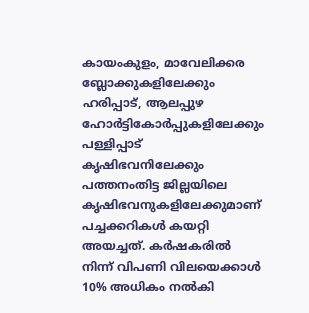കായംകുളം, മാവേലിക്കര ബ്ലോക്കുകളിലേക്കും ഹരിപ്പാട്, ആലപ്പുഴ ഹോര്‍ട്ടികോര്‍പ്പുകളിലേക്കും പള്ളിപ്പാട് കൃഷിഭവനിലേക്കും പത്തനംതിട്ട ജില്ലയിലെ കൃഷിഭവനുകളിലേക്കുമാണ് പച്ചക്കറികള്‍ കയറ്റി അയച്ചത്. കര്‍ഷകരില്‍ നിന്ന് വിപണി വിലയെക്കാള്‍ 10% അധികം നല്‍കി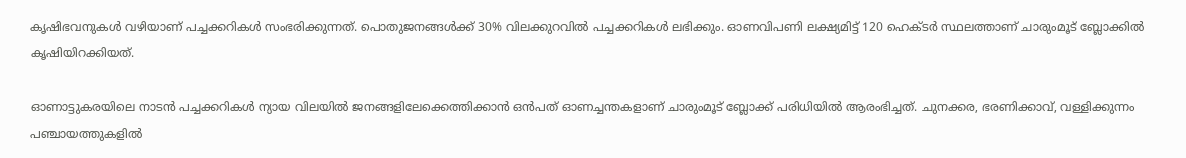കൃഷിഭവനുകള്‍ വഴിയാണ് പച്ചക്കറികള്‍ സംഭരിക്കുന്നത്. പൊതുജനങ്ങള്‍ക്ക് 30% വിലക്കുറവില്‍ പച്ചക്കറികള്‍ ലഭിക്കും. ഓണവിപണി ലക്ഷ്യമിട്ട് 120 ഹെക്ടര്‍ സ്ഥലത്താണ് ചാരുംമൂട് ബ്ലോക്കില്‍ കൃഷിയിറക്കിയത്.

ഓണാട്ടുകരയിലെ നാടന്‍ പച്ചക്കറികള്‍ ന്യായ വിലയില്‍ ജനങ്ങളിലേക്കെത്തിക്കാന്‍ ഒന്‍പത് ഓണച്ചന്തകളാണ് ചാരുംമൂട് ബ്ലോക്ക് പരിധിയില്‍ ആരംഭിച്ചത്. ചുനക്കര, ഭരണിക്കാവ്, വള്ളിക്കുന്നം പഞ്ചായത്തുകളില്‍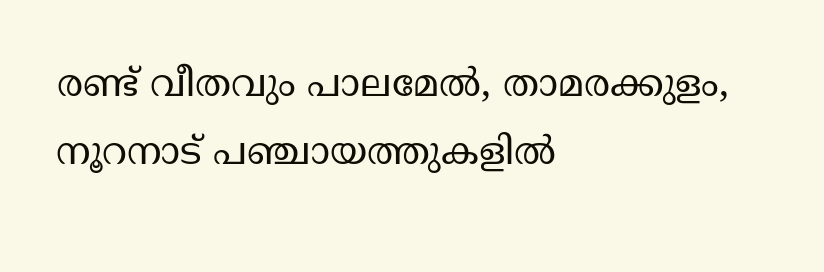രണ്ട് വീതവും പാലമേല്‍, താമരക്കുളം, നൂറനാട് പഞ്ചായത്തുകളില്‍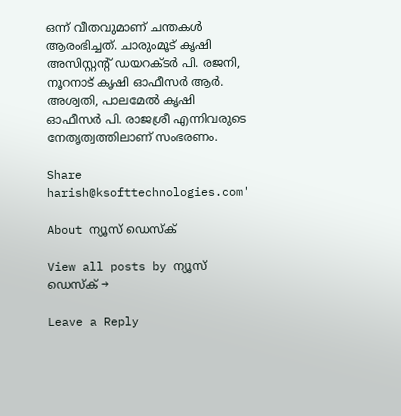ഒന്ന് വീതവുമാണ് ചന്തകള്‍ ആരംഭിച്ചത്. ചാരുംമൂട് കൃഷി അസിസ്റ്റന്റ് ഡയറക്ടര്‍ പി. രജനി, നൂറനാട് കൃഷി ഓഫീസര്‍ ആര്‍. അശ്വതി, പാലമേല്‍ കൃഷി ഓഫീസര്‍ പി. രാജശ്രീ എന്നിവരുടെ നേതൃത്വത്തിലാണ് സംഭരണം.

Share
harish@ksofttechnologies.com'

About ന്യൂസ് ഡെസ്ക്

View all posts by ന്യൂസ് ഡെസ്ക് →

Leave a Reply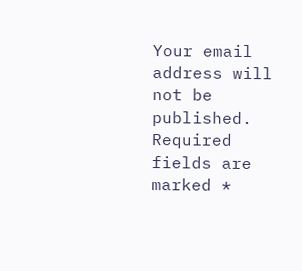Your email address will not be published. Required fields are marked *